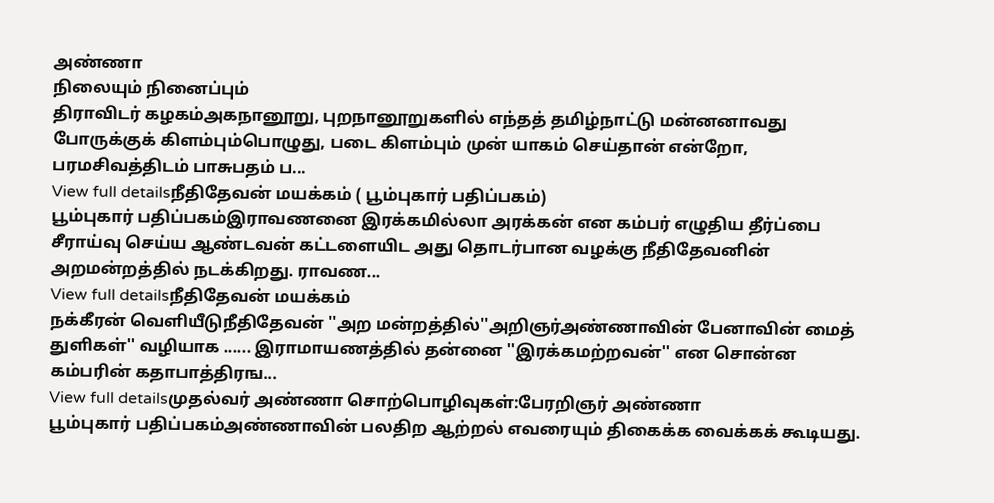அண்ணா
நிலையும் நினைப்பும்
திராவிடர் கழகம்அகநானூறு, புறநானூறுகளில் எந்தத் தமிழ்நாட்டு மன்னனாவது போருக்குக் கிளம்பும்பொழுது, படை கிளம்பும் முன் யாகம் செய்தான் என்றோ, பரமசிவத்திடம் பாசுபதம் ப...
View full detailsநீதிதேவன் மயக்கம் ( பூம்புகார் பதிப்பகம்)
பூம்புகார் பதிப்பகம்இராவணனை இரக்கமில்லா அரக்கன் என கம்பர் எழுதிய தீர்ப்பை சீராய்வு செய்ய ஆண்டவன் கட்டளையிட அது தொடர்பான வழக்கு நீதிதேவனின் அறமன்றத்தில் நடக்கிறது. ராவண...
View full detailsநீதிதேவன் மயக்கம்
நக்கீரன் வெளியீடுநீதிதேவன் ''அற மன்றத்தில்''அறிஞர்அண்ணாவின் பேனாவின் மைத் துளிகள்'' வழியாக ...... இராமாயணத்தில் தன்னை ''இரக்கமற்றவன்'' என சொன்ன கம்பரின் கதாபாத்திரங...
View full detailsமுதல்வர் அண்ணா சொற்பொழிவுகள்:பேரறிஞர் அண்ணா
பூம்புகார் பதிப்பகம்அண்ணாவின் பலதிற ஆற்றல் எவரையும் திகைக்க வைக்கக் கூடியது.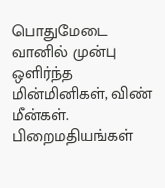பொதுமேடை வானில் முன்பு ஒளிர்ந்த மின்மினிகள், விண் மீன்கள். பிறைமதியங்கள்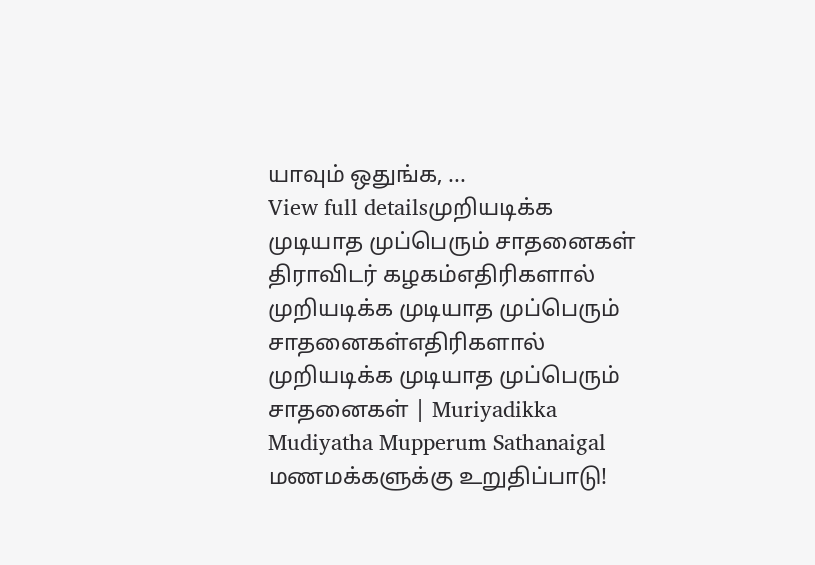யாவும் ஒதுங்க, ...
View full detailsமுறியடிக்க முடியாத முப்பெரும் சாதனைகள்
திராவிடர் கழகம்எதிரிகளால் முறியடிக்க முடியாத முப்பெரும் சாதனைகள்எதிரிகளால் முறியடிக்க முடியாத முப்பெரும் சாதனைகள் | Muriyadikka Mudiyatha Mupperum Sathanaigal
மணமக்களுக்கு உறுதிப்பாடு!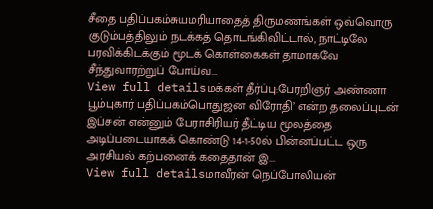சீதை பதிப்பகம்சுயமரியாதைத் திருமணங்கள் ஒவ்வொரு குடும்பத்திலும் நடக்கத் தொடங்கிவிட்டால், நாட்டிலே பரவிக்கிடக்கும் மூடக் கொள்கைகள் தாமாகவே சீந்துவாரற்றுப் போய்வ...
View full detailsமக்கள் தீர்ப்பு:பேரறிஞர் அண்ணா
பூம்புகார் பதிப்பகம்பொதுஜன விரோதி’ என்ற தலைப்புடன் இப்சன் என்னும் பேராசிரியர் தீட்டிய மூலத்தை அடிப்படையாகக் கொண்டு 14-1-50ல் பின்னப்பட்ட ஒரு அரசியல் கற்பனைக் கதைதான் இ...
View full detailsமாவீரன் நெப்போலியன்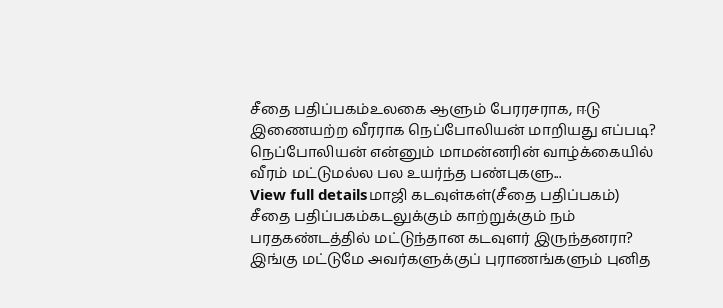சீதை பதிப்பகம்உலகை ஆளும் பேரரசராக, ஈடு இணையற்ற வீரராக நெப்போலியன் மாறியது எப்படி? நெப்போலியன் என்னும் மாமன்னரின் வாழ்க்கையில் வீரம் மட்டுமல்ல பல உயர்ந்த பண்புகளு...
View full detailsமாஜி கடவுள்கள்(சீதை பதிப்பகம்)
சீதை பதிப்பகம்கடலுக்கும் காற்றுக்கும் நம் பரதகண்டத்தில் மட்டுந்தான கடவுளர் இருந்தனரா? இங்கு மட்டுமே அவர்களுக்குப் புராணங்களும் புனித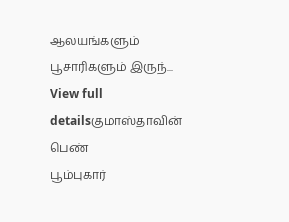ஆலயங்களும் பூசாரிகளும் இருந்...
View full detailsகுமாஸ்தாவின் பெண்
பூம்புகார்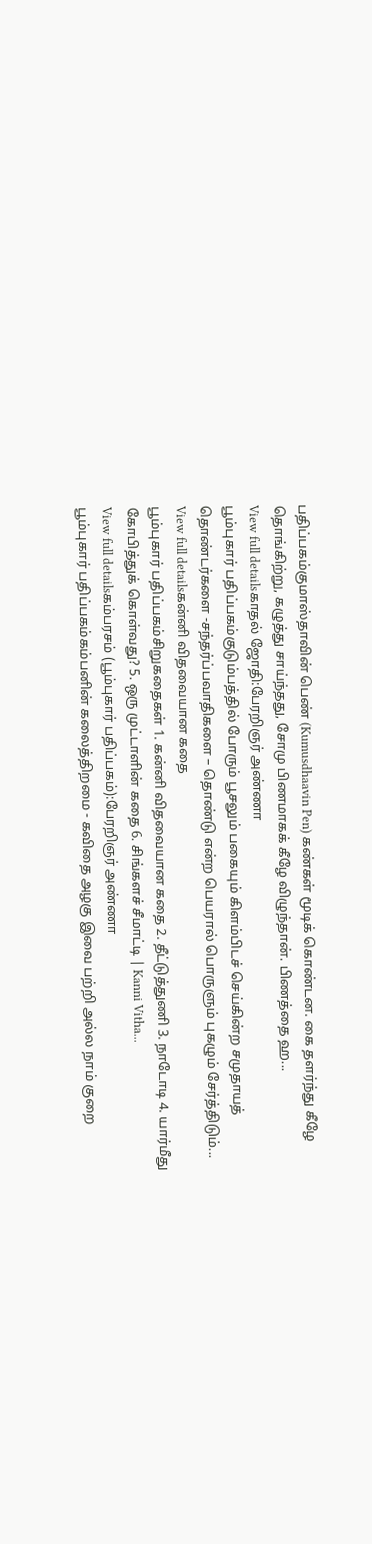பதிப்பகம்குமாஸ்தாவின் பெண் (Kumusdhaavin Pen) கண்கள் மூடிக் கொண்டன. கை தளர்ந்து கீழே தொங்கிற்று, கழுத்து சாய்ந்தது, சோமு பிணமாகக் கீழே விழுந்தான். பிணத்தை ஹ...
View full detailsகாதல் ஜோதி:பேரறிஞர் அண்ணா
பூம்புகார் பதிப்பகம்குடும்பத்தில் போரும் பூசலும் பகையும் கிளம்பிடச் செய்கின்ற சமுதாயத் தொண்டர்களை -சந்தர்ப்பவாதிகளை – தொண்டு என்ற பெயரால் பொருளும் புகழும் சேர்த்திடும்...
View full detailsகன்னி விதவையான கதை
பூம்புகார் பதிப்பகம்சிறுகதைகள் 1. கன்னி விதவையான கதை 2. தீட்டுத்துணி 3. நாடோடி 4. யார்மீது கோபித்துக் கொள்வது? 5. ஒரு முட்டாளின் கதை 6. சிங்களச் சீமாட்டி | Kanni Vitha...
View full detailsகம்பரசம் (பூம்புகார் பதிப்பகம்):பேரறிஞர் அண்ணா
பூம்புகார் பதிப்பகம்கம்பனின் கலைத்திறமை - கவிதை அழகு இவை பற்றி அல்ல நாம் குறை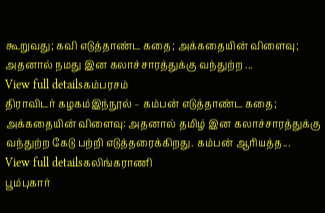கூறுவது; கவி எடுத்தாண்ட கதை; அக்கதையின் விளைவு; அதனால் நமது இன கலாச்சாரத்துக்கு வந்துற்ற ...
View full detailsகம்பரசம்
திராவிடர் கழகம்இந்நூல் – கம்பன் எடுத்தாண்ட கதை; அக்கதையின் விளைவு: அதனால் தமிழ் இன கலாச்சாரத்துக்கு வந்துற்ற கேடு பற்றி எடுத்தரைக்கிறது. கம்பன் ஆரியத்த...
View full detailsகலிங்கராணி
பூம்புகார்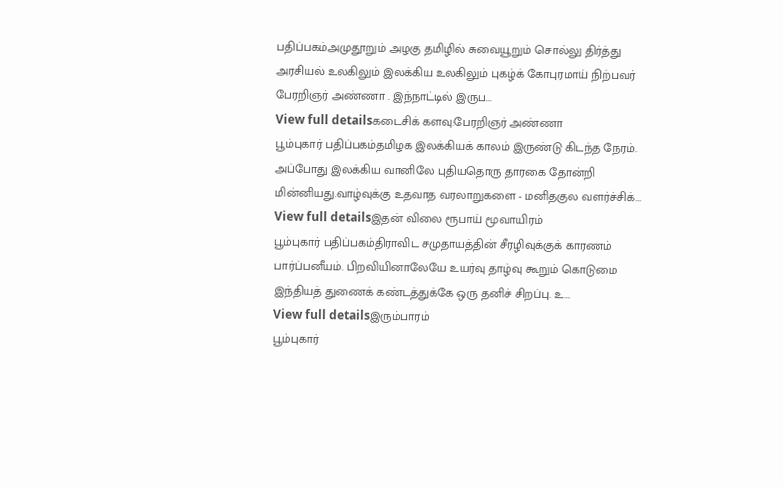பதிப்பகம்அமுதூறும் அழகு தமிழில் சுவையூறும் சொல்லு திர்த்து அரசியல் உலகிலும் இலக்கிய உலகிலும் புகழ்க் கோபுரமாய் நிற்பவர் பேரறிஞர் அண்ணா . இந்நாட்டில் இருப...
View full detailsகடைசிக் களவு:பேரறிஞர் அண்ணா
பூம்புகார் பதிப்பகம்தமிழக இலக்கியக் காலம் இருண்டு கிடந்த நேரம். அப்போது இலக்கிய வானிலே புதியதொரு தாரகை தோன்றி மின்னியது.வாழ்வுக்கு உதவாத வரலாறுகளை - மனிதகுல வளர்ச்சிக்...
View full detailsஇதன் விலை ரூபாய் மூவாயிரம்
பூம்புகார் பதிப்பகம்திராவிட சமுதாயத்தின் சீரழிவுக்குக் காரணம் பார்ப்பனீயம். பிறவியினாலேயே உயர்வு தாழ்வு கூறும் கொடுமை இந்தியத் துணைக் கண்டத்துக்கே ஒரு தனிச் சிறப்பு. உ...
View full detailsஇரும்பாரம்
பூம்புகார்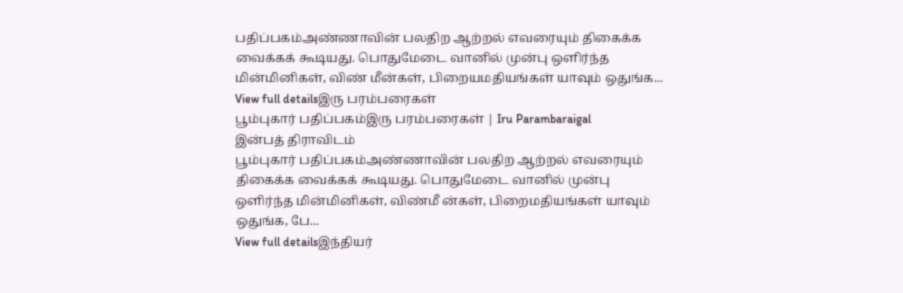பதிப்பகம்அண்ணாவின் பலதிற ஆற்றல் எவரையும் திகைக்க வைக்கக் கூடியது. பொதுமேடை வானில் முன்பு ஒளிர்ந்த மின்மினிகள், விண் மீன்கள், பிறையமதியங்கள் யாவும் ஒதுங்க...
View full detailsஇரு பரம்பரைகள்
பூம்புகார் பதிப்பகம்இரு பரம்பரைகள் | Iru Parambaraigal
இன்பத் திராவிடம்
பூம்புகார் பதிப்பகம்அண்ணாவின் பலதிற ஆற்றல் எவரையும் திகைக்க வைக்கக் கூடியது. பொதுமேடை வானில் முன்பு ஒளிர்ந்த மின்மினிகள், விண்மீ ன்கள், பிறைமதியங்கள் யாவும் ஒதுங்க, பே...
View full detailsஇந்தியர்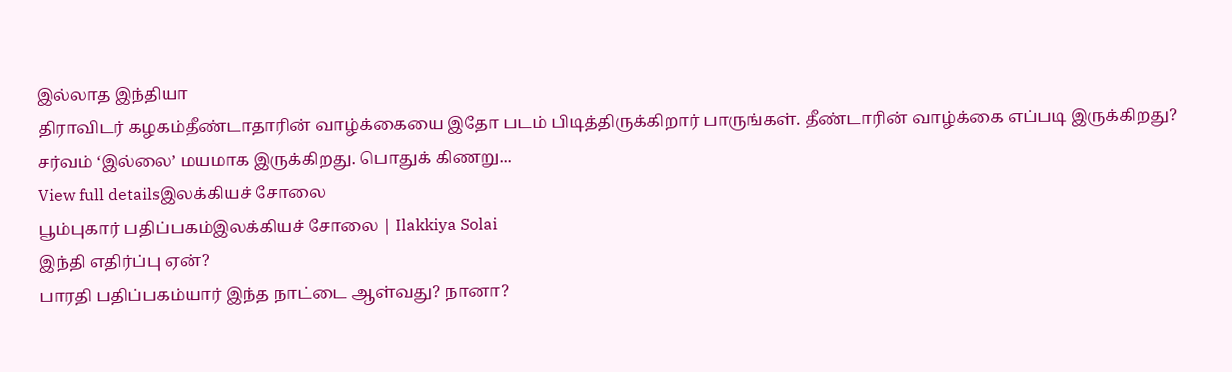இல்லாத இந்தியா
திராவிடர் கழகம்தீண்டாதாரின் வாழ்க்கையை இதோ படம் பிடித்திருக்கிறார் பாருங்கள். தீண்டாரின் வாழ்க்கை எப்படி இருக்கிறது? சர்வம் ‘இல்லை’ மயமாக இருக்கிறது. பொதுக் கிணறு...
View full detailsஇலக்கியச் சோலை
பூம்புகார் பதிப்பகம்இலக்கியச் சோலை | Ilakkiya Solai
இந்தி எதிர்ப்பு ஏன்?
பாரதி பதிப்பகம்யார் இந்த நாட்டை ஆள்வது? நானா?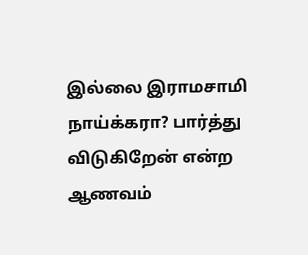இல்லை இராமசாமி நாய்க்கரா? பார்த்து விடுகிறேன் என்ற ஆணவம்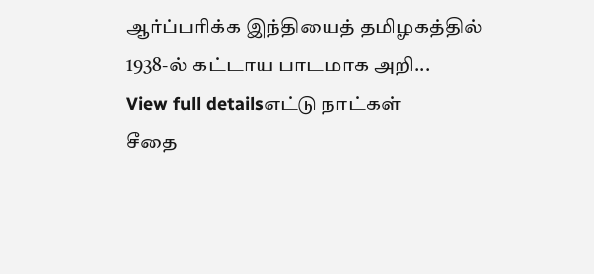ஆர்ப்பரிக்க இந்தியைத் தமிழகத்தில் 1938-ல் கட்டாய பாடமாக அறி...
View full detailsஎட்டு நாட்கள்
சீதை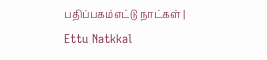பதிப்பகம்எட்டு நாட்கள் | Ettu Natkkal